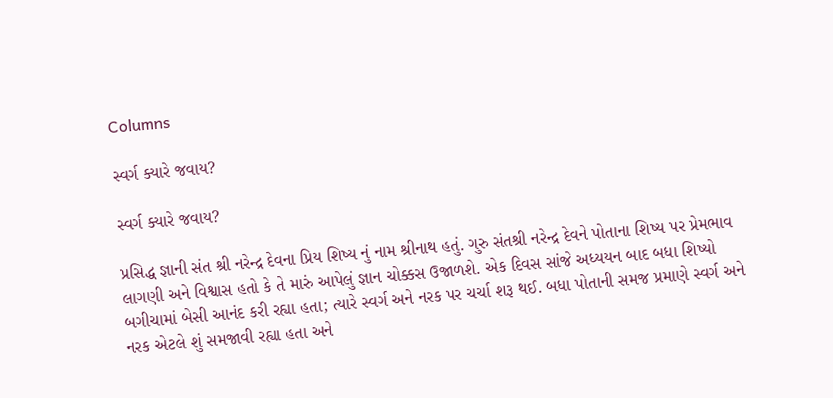Columns

સ્વર્ગ ક્યારે જવાય?

સ્વર્ગ ક્યારે જવાય?

પ્રસિદ્ધ જ્ઞાની સંત શ્રી નરેન્દ્ર દેવના પ્રિય શિષ્ય નું નામ શ્રીનાથ હતું. ગુરુ સંતશ્રી નરેન્દ્ર દેવને પોતાના શિષ્ય પર પ્રેમભાવ લાગણી અને વિશ્વાસ હતો કે તે મારું આપેલું જ્ઞાન ચોક્કસ ઉજાળશે. એક દિવસ સાંજે અધ્યયન બાદ બધા શિષ્યો બગીચામાં બેસી આનંદ કરી રહ્યા હતા; ત્યારે સ્વર્ગ અને નરક પર ચર્ચા શરૂ થઈ. બધા પોતાની સમજ પ્રમાણે સ્વર્ગ અને નરક એટલે શું સમજાવી રહ્યા હતા અને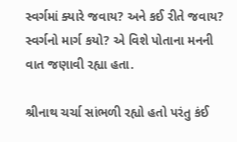સ્વર્ગમાં ક્યારે જવાય? અને કઈ રીતે જવાય? સ્વર્ગનો માર્ગ કયો? એ વિશે પોતાના મનની વાત જણાવી રહ્યા હતા.

શ્રીનાથ ચર્ચા સાંભળી રહ્યો હતો પરંતુ કંઈ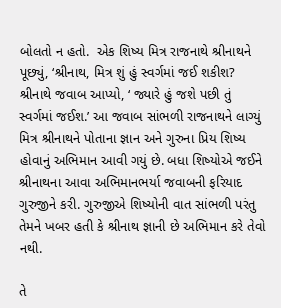બોલતો ન હતો.  એક શિષ્ય મિત્ર રાજનાથે શ્રીનાથને પૂછ્યું, ‘શ્રીનાથ, મિત્ર શું હું સ્વર્ગમાં જઈ શકીશ? શ્રીનાથે જવાબ આપ્યો, ‘ જ્યારે હું જશે પછી તું સ્વર્ગમાં જઈશ.’ આ જવાબ સાંભળી રાજનાથને લાગ્યું મિત્ર શ્રીનાથને પોતાના જ્ઞાન અને ગુરુના પ્રિય શિષ્ય હોવાનું અભિમાન આવી ગયું છે. બધા શિષ્યોએ જઈને શ્રીનાથના આવા અભિમાનભર્યા જવાબની ફરિયાદ ગુરુજીને કરી. ગુરુજીએ શિષ્યોની વાત સાંભળી પરંતુ તેમને ખબર હતી કે શ્રીનાથ જ્ઞાની છે અભિમાન કરે તેવો નથી.

તે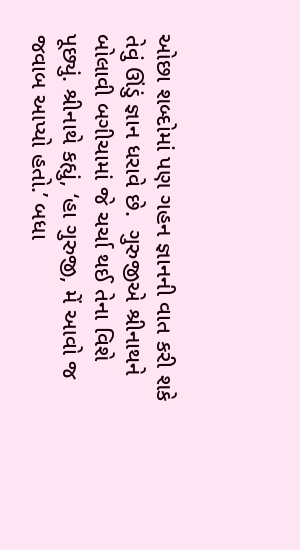ઓછા શબ્દોમાં પણ ગહન જ્ઞાનની વાત કરી શકે તેવું ઊંડું જ્ઞાન ધરાવે છે.  ગુરુજીએ શ્રીનાથને બોલાવી બગીચામાં જે ચર્ચા થઈ તેના વિશે પૂછ્યું. શ્રીનાથે કહ્યું, ‘હા ગુરુજી, મેં આવો જ જવાબ આપ્યો હતો.’ બધા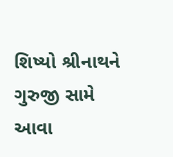શિષ્યો શ્રીનાથને ગુરુજી સામે આવા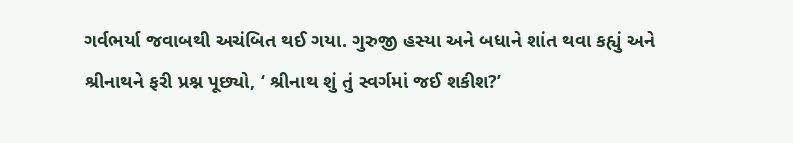ગર્વભર્યા જવાબથી અચંબિત થઈ ગયા. ગુરુજી હસ્યા અને બધાને શાંત થવા કહ્યું અને શ્રીનાથને ફરી પ્રશ્ન પૂછ્યો, ‘ શ્રીનાથ શું તું સ્વર્ગમાં જઈ શકીશ?’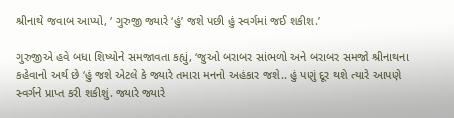શ્રીનાથે જવાબ આપ્યો, ‘ ગુરુજી જ્યારે ‘હું’ જશે પછી હું સ્વર્ગમાં જઈ શકીશ.’

ગુરુજીએ હવે બધા શિષ્યોને સમજાવતા કહ્યું, ‘જુઓ બરાબર સાંભળો અને બરાબર સમજો શ્રીનાથના કહેવાનો અર્થ છે ‘હું જશે એટલે કે જ્યારે તમારા મનનો અહંકાર જશે.. હું પણું દૂર થશે ત્યારે આપણે સ્વર્ગને પ્રાપ્ત કરી શકીશું. જ્યારે જ્યારે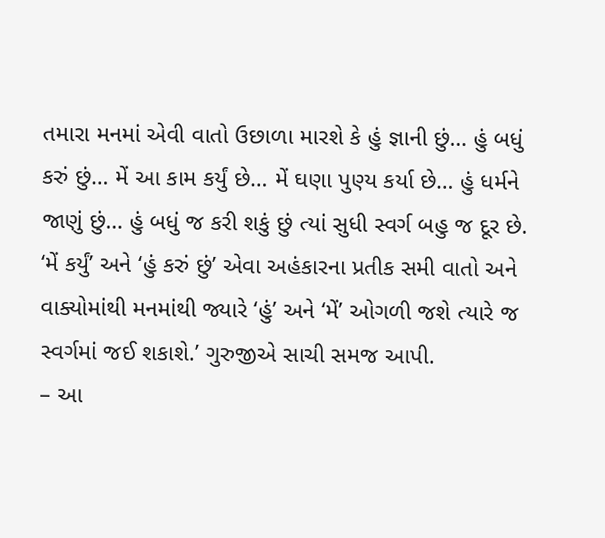તમારા મનમાં એવી વાતો ઉછાળા મારશે કે હું જ્ઞાની છું… હું બધું કરું છું… મેં આ કામ કર્યું છે… મેં ઘણા પુણ્ય કર્યા છે… હું ધર્મને જાણું છું… હું બધું જ કરી શકું છું ત્યાં સુધી સ્વર્ગ બહુ જ દૂર છે. ‘મેં કર્યું’ અને ‘હું કરું છું’ એવા અહંકારના પ્રતીક સમી વાતો અને વાક્યોમાંથી મનમાંથી જ્યારે ‘હું’ અને ‘મેં’ ઓગળી જશે ત્યારે જ સ્વર્ગમાં જઈ શકાશે.’ ગુરુજીએ સાચી સમજ આપી.
– આ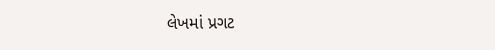લેખમાં પ્રગટ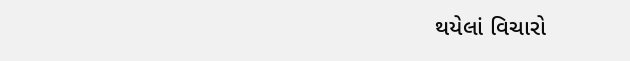થયેલાં વિચારો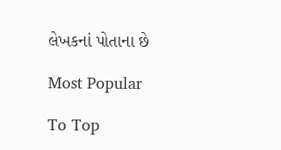લેખકનાં પોતાના છે

Most Popular

To Top